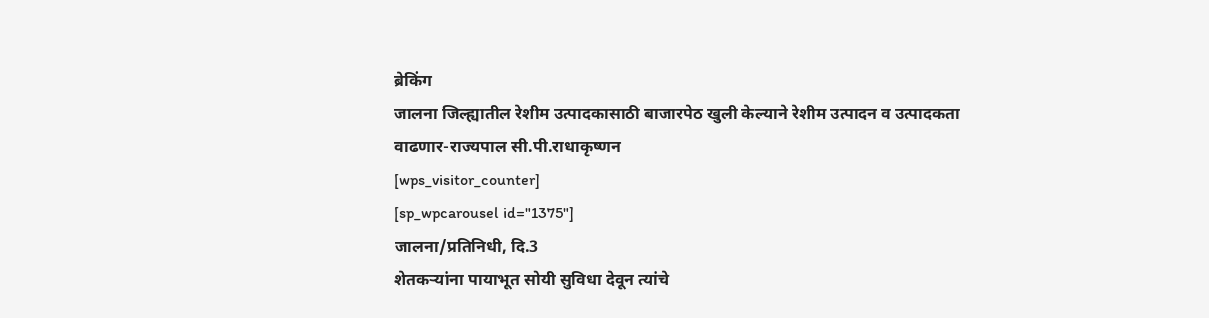ब्रेकिंग
जालना जिल्ह्यातील रेशीम उत्पादकासाठी बाजारपेठ खुली केल्याने रेशीम उत्पादन व उत्पादकता वाढणार-राज्यपाल सी.पी.राधाकृष्णन
[wps_visitor_counter]
[sp_wpcarousel id="1375"]
जालना/प्रतिनिधी, दि.3
शेतकऱ्यांना पायाभूत सोयी सुविधा देवून त्यांचे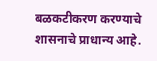बळकटीकरण करण्याचे शासनाचे प्राधान्य आहे.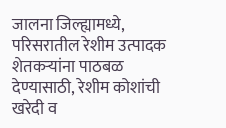जालना जिल्ह्यामध्ये, परिसरातील रेशीम उत्पादक शेतकऱ्यांना पाठबळ देण्यासाठी, रेशीम कोशांची खरेदी व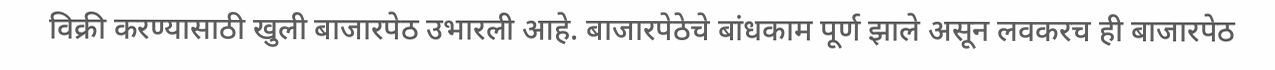विक्री करण्यासाठी खुली बाजारपेठ उभारली आहे. बाजारपेठेचे बांधकाम पूर्ण झाले असून लवकरच ही बाजारपेठ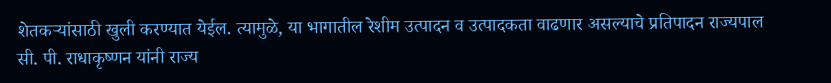शेतकऱ्यांसाठी खुली करण्यात येईल. त्यामुळे, या भागातील रेशीम उत्पादन व उत्पादकता वाढणार असल्याचे प्रतिपादन राज्यपाल सी. पी. राधाकृष्णन यांनी राज्य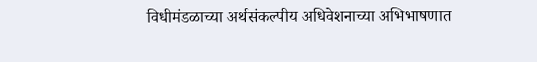विधीमंडळाच्या अर्थसंकल्पीय अधिवेशनाच्या अभिभाषणात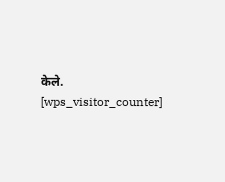केले.
[wps_visitor_counter]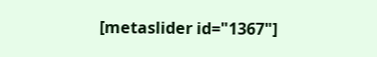[metaslider id="1367"]